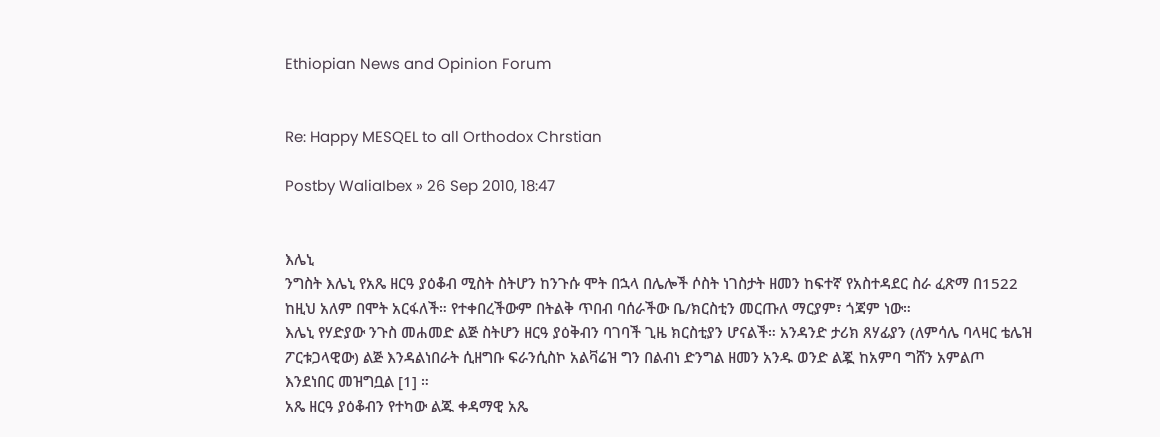Ethiopian News and Opinion Forum


Re: Happy MESQEL to all Orthodox Chrstian

Postby WaliaIbex » 26 Sep 2010, 18:47


እሌኒ
ንግስት እሌኒ የአጼ ዘርዓ ያዕቆብ ሚስት ስትሆን ከንጉሱ ሞት በኋላ በሌሎች ሶስት ነገስታት ዘመን ከፍተኛ የአስተዳደር ስራ ፈጽማ በ1522 ከዚህ አለም በሞት አርፋለች። የተቀበረችውም በትልቅ ጥበብ ባሰራችው ቤ/ክርስቲን መርጡለ ማርያም፣ ጎጃም ነው።
እሌኒ የሃድያው ንጉስ መሐመድ ልጅ ስትሆን ዘርዓ ያዕቅብን ባገባች ጊዜ ክርስቲያን ሆናልች። አንዳንድ ታሪክ ጸሃፊያን (ለምሳሌ ባላዛር ቴሌዝ ፖርቱጋላዊው) ልጅ እንዳልነበራት ሲዘግቡ ፍራንሲስኮ አልቫሬዝ ግን በልብነ ድንግል ዘመን አንዱ ወንድ ልጇ ከአምባ ግሸን አምልጦ እንደነበር መዝግቧል [1] ።
አጼ ዘርዓ ያዕቆብን የተካው ልጁ ቀዳማዊ አጼ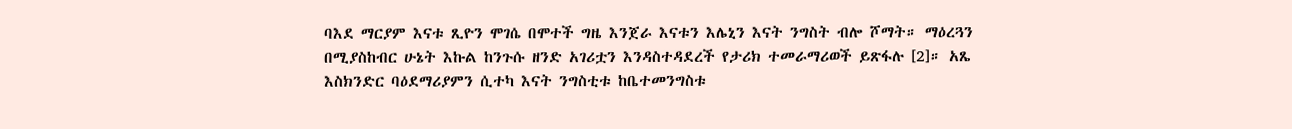ባእደ ማርያም እናቱ ጺዮን ሞገሴ በሞተች ግዜ እንጀራ እናቱን እሌኒን እናት ንግስት ብሎ ሾማት። ማዕረጓን በሚያስከብር ሁኔት እኩል ከንጉሱ ዘንድ አገሪቷን እንዳስተዳደረች የታሪክ ተመራማሪወች ይጽፋሉ [2]። አጼ እስክንድር ባዕደማሪያምን ሲተካ እናት ንግስቲቱ ከቤተመንግስቱ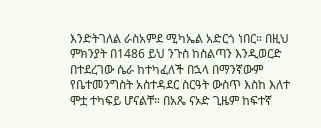እንድትገለል ራስአምደ ሚካኤል አድርጎ ነበር። በዚህ ምክንያት በ1486 ይህ ንጉስ ከስልጣን እንዲወርድ በተደረገው ሴራ ከተካፈለች በኋላ በማንኛውም የቤተመንግስት አስተዳደር ስርዓት ውስጥ እስከ እለተ ሞቷ ተካፍይ ሆናልቸ። በአጼ ናኦድ ጊዜም ከፍተኛ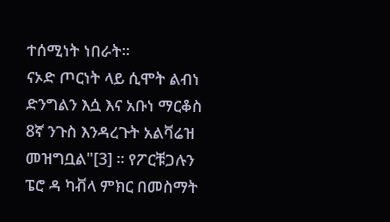ተሰሚነት ነበራት።
ናኦድ ጦርነት ላይ ሲሞት ልብነ ድንግልን እሷ እና አቡነ ማርቆስ 8ኛ ንጉስ እንዳረጉት አልቫሬዝ መዝግቧል"[3] ። የፖርቹጋሉን ፔሮ ዳ ካቭላ ምክር በመስማት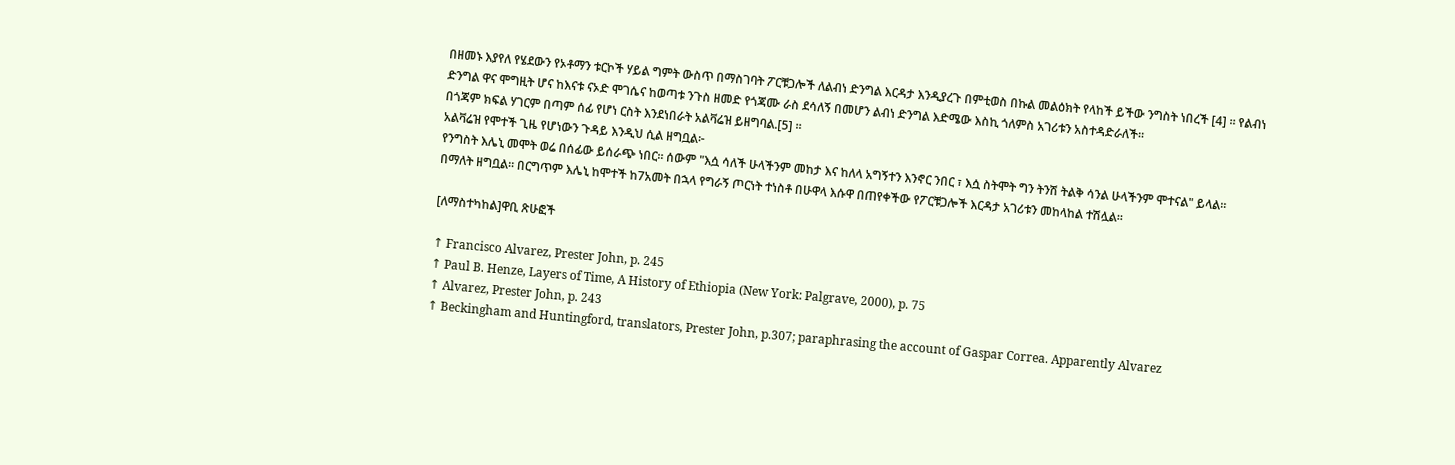በዘመኑ እያየለ የሄደውን የኦቶማን ቱርኮች ሃይል ግምት ውስጥ በማስገባት ፖርቹጋሎች ለልብነ ድንግል እርዳታ እንዲያረጉ በምቲወስ በኩል መልዕክት የላከች ይችው ንግስት ነበረች [4] ። የልብነ ድንግል ዋና ሞግዚት ሆና ከእናቱ ናኦድ ሞገሴና ከወጣቱ ንጉስ ዘመድ የጎጃሙ ራስ ደሳለኝ በመሆን ልብነ ድንግል እድሜው እስኪ ጎለምስ አገሪቱን አስተዳድራለች።
በጎጃም ክፍል ሃገርም በጣም ሰፊ የሆነ ርስት እንደነበራት አልቫሬዝ ይዘግባል.[5] ።
አልቫሬዝ የሞተች ጊዜ የሆነውን ጉዳይ እንዲህ ሲል ዘግቧል፦
የንግስት እሌኒ መሞት ወሬ በሰፊው ይሰራጭ ነበር። ሰውም "እሷ ሳለች ሁላችንም መከታ እና ከለላ አግኝተን እንኖር ንበር ፣ እሷ ስትሞት ግን ትንሽ ትልቅ ሳንል ሁላችንም ሞተናል" ይላል።
በማለት ዘግቧል። በርግጥም እሌኒ ከሞተች ከ7አመት በኋላ የግራኝ ጦርነት ተነስቶ በሁዋላ እሱዋ በጠየቀችው የፖርቹጋሎች እርዳታ አገሪቱን መከላከል ተሽሏል።

[ለማስተካከል]ዋቢ ጽሁፎች

↑ Francisco Alvarez, Prester John, p. 245
↑ Paul B. Henze, Layers of Time, A History of Ethiopia (New York: Palgrave, 2000), p. 75
↑ Alvarez, Prester John, p. 243
↑ Beckingham and Huntingford, translators, Prester John, p.307; paraphrasing the account of Gaspar Correa. Apparently Alvarez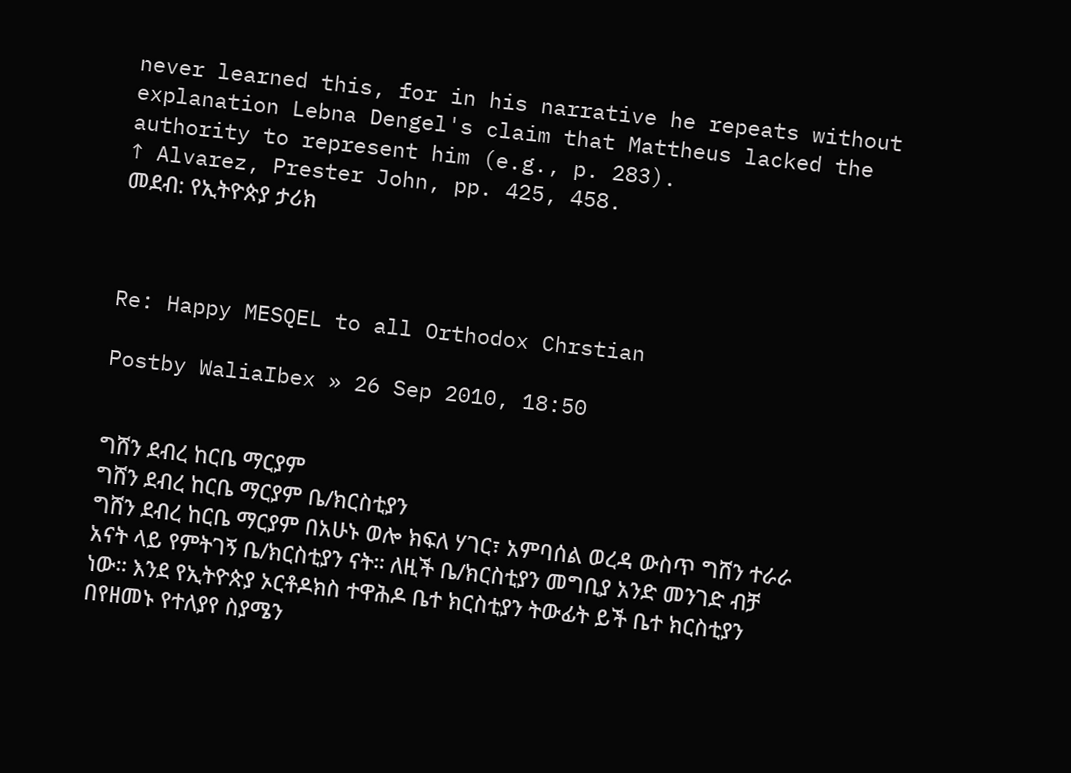never learned this, for in his narrative he repeats without explanation Lebna Dengel's claim that Mattheus lacked the authority to represent him (e.g., p. 283).
↑ Alvarez, Prester John, pp. 425, 458.
መደብ: የኢትዮጵያ ታሪክ



Re: Happy MESQEL to all Orthodox Chrstian

Postby WaliaIbex » 26 Sep 2010, 18:50


ግሸን ደብረ ከርቤ ማርያም
ግሸን ደብረ ከርቤ ማርያም ቤ/ክርስቲያን
ግሸን ደብረ ከርቤ ማርያም በአሁኑ ወሎ ክፍለ ሃገር፣ አምባሰል ወረዳ ውስጥ ግሸን ተራራ አናት ላይ የምትገኝ ቤ/ክርስቲያን ናት። ለዚች ቤ/ክርስቲያን መግቢያ አንድ መንገድ ብቻ ነው። እንደ የኢትዮጵያ ኦርቶዶክስ ተዋሕዶ ቤተ ክርስቲያን ትውፊት ይች ቤተ ክርስቲያን በየዘመኑ የተለያየ ስያሜን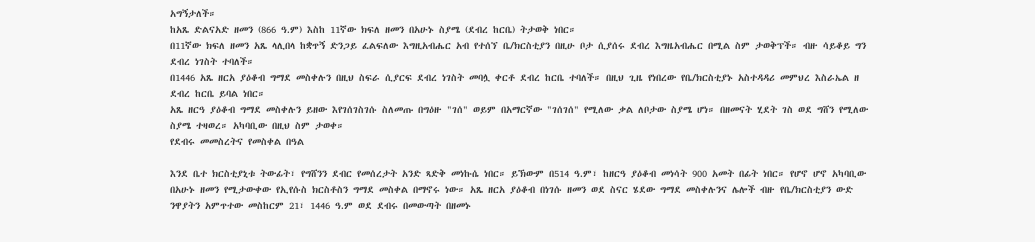አግኝታለች።
ከአጼ ድልናአድ ዘመን (866 ዓ.ም) እስከ 11ኛው ክፍለ ዘመን በአሁኑ ስያሜ (ደብረ ከርቤ) ትታወቅ ነበር።
በ11ኛው ክፍለ ዘመን አጼ ላሊበላ ከቋጥኝ ድንጋይ ፈልፍለው እግዚአብሔር አብ የተሰኘ ቤ/ክርስቲያን በዚሁ ቦታ ሲያሰሩ ደብረ እግዜአብሔር በሚል ስም ታወቅፕች። ብዙ ሳይቆይ ግን ደብረ ነገስት ተባለች።
በ1446 አጼ ዘርአ ያዕቆብ ግማደ መስቀሉን በዚህ ስፍራ ሲያርፍ ደብረ ነገስት መባሏ ቀርቶ ደብረ ከርቤ ተባለች። በዚህ ጊዜ የነበረው የቤ/ክርስቲያኑ አስተዳዳሪ መምህረ እስራኤል ዘ ደብረ ከርቤ ይባል ነበር።
አጼ ዘርዓ ያዕቆብ ግማደ መስቀሉን ይዘው እየገሰገስገሱ ስለመጡ በግዕዙ "ገሰ" ወይም በአማርኛው "ገሰገሰ" የሚለው ቃል ለቦታው ስያሜ ሆነ። በዘመናት ሂደት ገስ ወደ ግሸን የሚለው ስያሜ ተዛወረ። አካባቢው በዚህ ስም ታወቀ።
የደብሩ መመስረትና የመስቀል በዓል

እንደ ቤተ ክርስቲያኒቱ ትውፊት፣ የግሸንን ደብር የመሰረታት አንድ ጻድቅ መነኩሴ ነበር። ይኽውም በ514 ዓ.ም፣ ከዘርዓ ያዕቆብ መነሳት 900 አመት በፊት ነበር። የሆኖ ሆኖ አካባቢው በአሁኑ ዘመን የሚታውቀው የኢየሱስ ክርስቶስን ግማደ መስቀል በማኖሩ ነው። አጼ ዘርአ ያዕቆብ በነገሱ ዘመን ወደ ስናር ሄደው ግማደ መስቀሉንና ሌሎች ብዙ የቤ/ክርስቲያን ውድ ንዋያትን አምጥተው መስከርም 21፣ 1446 ዓ.ም ወደ ደብሩ በመውጣት በዘመኑ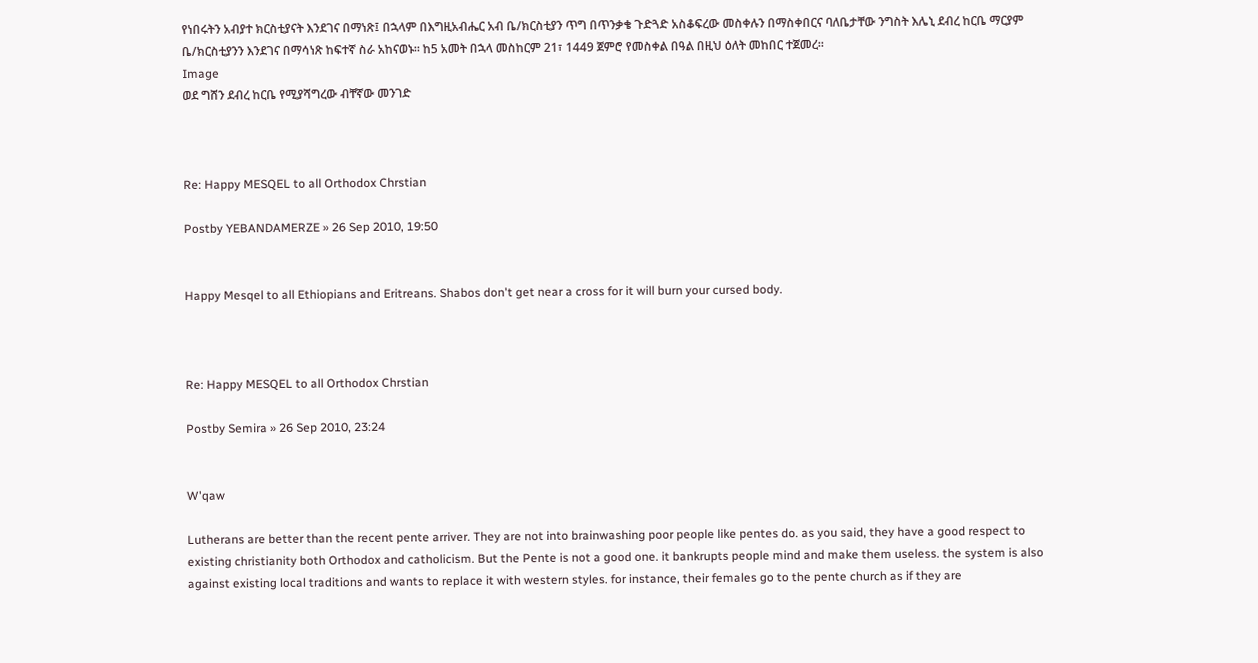የነበሩትን አብያተ ክርስቲያናት እንደገና በማነጽ፤ በኋላም በእግዚአብሔር አብ ቤ/ክርስቲያን ጥግ በጥንቃቄ ጉድጓድ አስቆፍረው መስቀሉን በማስቀበርና ባለቤታቸው ንግስት እሌኒ ደብረ ከርቤ ማርያም ቤ/ክርስቲያንን እንደገና በማሳነጽ ከፍተኛ ስራ አከናወኑ። ከ5 አመት በኋላ መስከርም 21፣ 1449 ጀምሮ የመስቀል በዓል በዚህ ዕለት መከበር ተጀመረ።
Image
ወደ ግሸን ደብረ ከርቤ የሚያሻግረው ብቸኛው መንገድ



Re: Happy MESQEL to all Orthodox Chrstian

Postby YEBANDAMERZE » 26 Sep 2010, 19:50


Happy Mesqel to all Ethiopians and Eritreans. Shabos don't get near a cross for it will burn your cursed body.



Re: Happy MESQEL to all Orthodox Chrstian

Postby Semira » 26 Sep 2010, 23:24


W'qaw

Lutherans are better than the recent pente arriver. They are not into brainwashing poor people like pentes do. as you said, they have a good respect to existing christianity both Orthodox and catholicism. But the Pente is not a good one. it bankrupts people mind and make them useless. the system is also against existing local traditions and wants to replace it with western styles. for instance, their females go to the pente church as if they are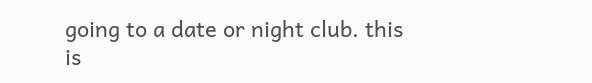going to a date or night club. this is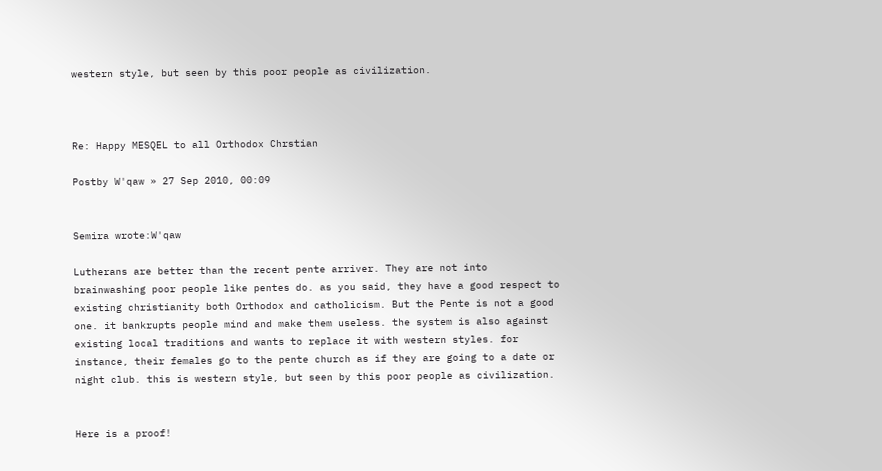western style, but seen by this poor people as civilization.



Re: Happy MESQEL to all Orthodox Chrstian

Postby W'qaw » 27 Sep 2010, 00:09


Semira wrote:W'qaw

Lutherans are better than the recent pente arriver. They are not into brainwashing poor people like pentes do. as you said, they have a good respect to existing christianity both Orthodox and catholicism. But the Pente is not a good one. it bankrupts people mind and make them useless. the system is also against existing local traditions and wants to replace it with western styles. for instance, their females go to the pente church as if they are going to a date or night club. this is western style, but seen by this poor people as civilization.


Here is a proof!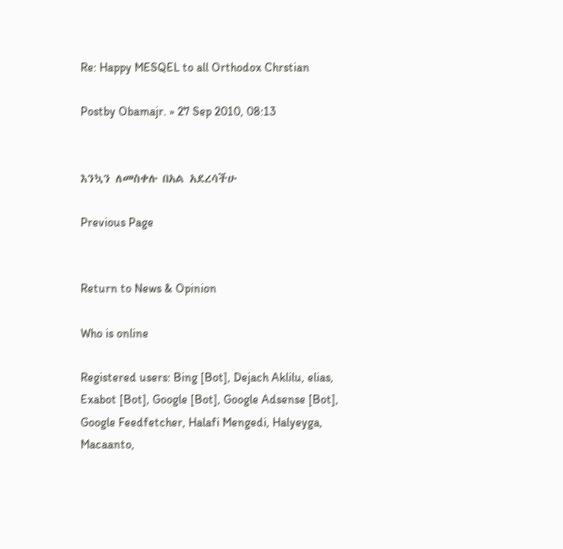Re: Happy MESQEL to all Orthodox Chrstian

Postby Obamajr. » 27 Sep 2010, 08:13


እንኳን ለመስቀሉ በአል አደረሳችሁ

Previous Page


Return to News & Opinion

Who is online

Registered users: Bing [Bot], Dejach Aklilu, elias, Exabot [Bot], Google [Bot], Google Adsense [Bot], Google Feedfetcher, Halafi Mengedi, Halyeyga, Macaanto,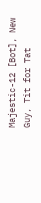Majestic-12 [Bot], New Guy, Tit for Tat